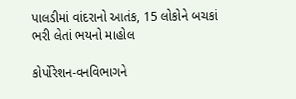પાલડીમાં વાંદરાનો આતંક, 15 લોકોને બચકાં ભરી લેતાં ભયનો માહોલ

કોર્પોરેશન-વનવિભાગને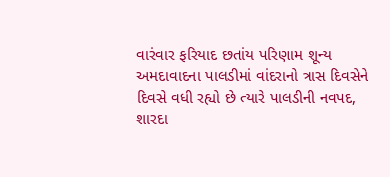વારંવાર ફરિયાદ છતાંય પરિણામ શૂન્ય અમદાવાદના પાલડીમાં વાંદરાનો ત્રાસ દિવસેને દિવસે વધી રહ્યો છે ત્યારે પાલડીની નવપદ, શારદા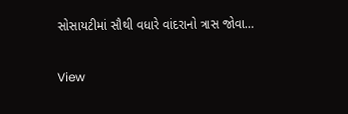સોસાયટીમાં સૌથી વધારે વાંદરાનો ત્રાસ જોવા…

View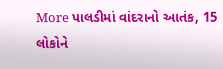More પાલડીમાં વાંદરાનો આતંક, 15 લોકોને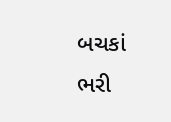બચકાં ભરી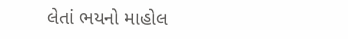લેતાં ભયનો માહોલ